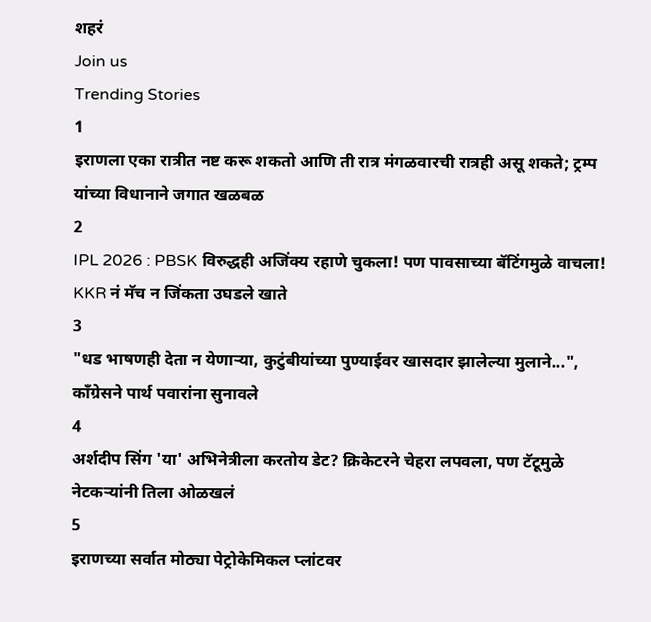शहरं
Join us
Trending Stories
1
इराणला एका रात्रीत नष्ट करू शकतो आणि ती रात्र मंगळवारची रात्रही असू शकते; ट्रम्प यांच्या विधानाने जगात खळबळ
2
IPL 2026 : PBSK विरुद्धही अजिंक्य रहाणे चुकला! पण पावसाच्या बॅटिंगमुळे वाचला! KKR नं मॅच न जिंकता उघडले खाते
3
"धड भाषणही देता न येणाऱ्या, कुटुंबीयांच्या पुण्याईवर खासदार झालेल्या मुलाने...", काँग्रेसने पार्थ पवारांना सुनावले
4
अर्शदीप सिंग 'या' अभिनेत्रीला करतोय डेट? क्रिकेटरने चेहरा लपवला, पण टॅटूमुळे नेटकऱ्यांनी तिला ओळखलं
5
इराणच्या सर्वात मोठ्या पेट्रोकेमिकल प्लांटवर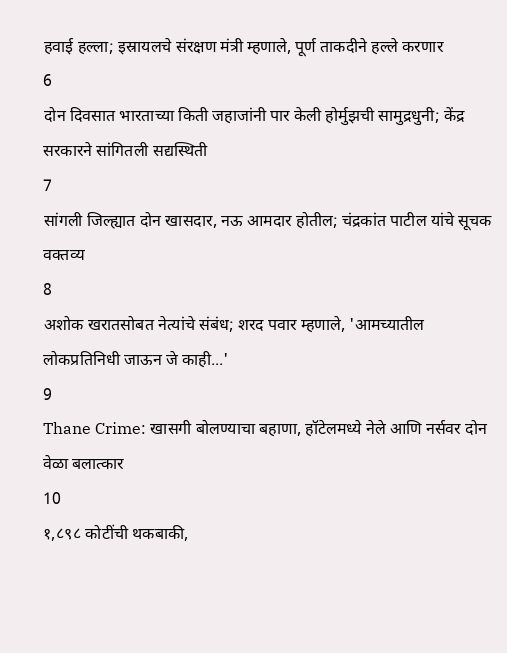हवाई हल्ला; इस्रायलचे संरक्षण मंत्री म्हणाले, पूर्ण ताकदीने हल्ले करणार
6
दोन दिवसात भारताच्या किती जहाजांनी पार केली होर्मुझची सामुद्रधुनी; केंद्र सरकारने सांगितली सद्यस्थिती
7
सांगली जिल्ह्यात दोन खासदार, नऊ आमदार होतील; चंद्रकांत पाटील यांचे सूचक वक्तव्य
8
अशोक खरातसोबत नेत्यांचे संबंध; शरद पवार म्हणाले, 'आमच्यातील लोकप्रतिनिधी जाऊन जे काही...'
9
Thane Crime: खासगी बोलण्याचा बहाणा, हॉटेलमध्ये नेले आणि नर्सवर दोन वेळा बलात्कार
10
१,८९८ कोटींची थकबाकी,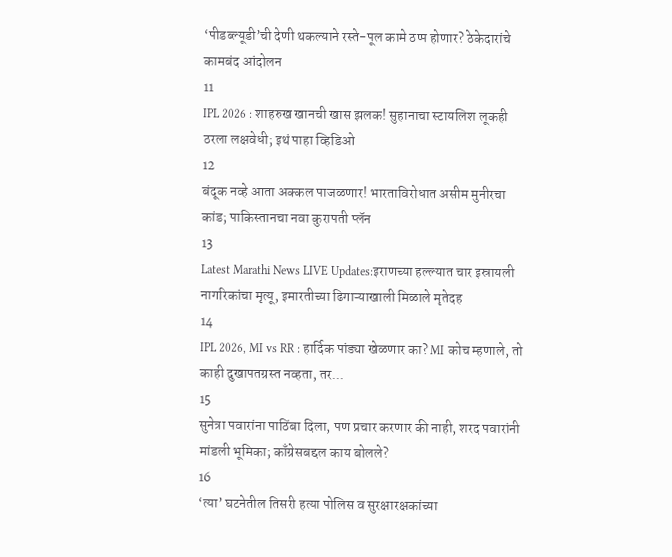‘पीडब्ल्यूडी’ची देणी थकल्याने रस्ते-पूल कामे ठप्प होणार? ठेकेदारांचे कामबंद आंदोलन
11
IPL 2026 : शाहरुख खानची खास झलक! सुहानाचा स्टायलिश लूकही ठरला लक्षवेधी; इथं पाहा व्हिडिओ
12
बंदूक नव्हे आता अक्कल पाजळणार! भारताविरोधात असीम मुनीरचा कांड; पाकिस्तानचा नवा कुरापती प्लॅन
13
Latest Marathi News LIVE Updates:इराणच्या हल्ल्यात चार इस्रायली नागरिकांचा मृत्यू, इमारतीच्या ढिगाऱ्याखाली मिळाले मृतेदह
14
IPL 2026, MI vs RR : हार्दिक पांड्या खेळणार का? MI कोच म्हणाले, तो काही दुखापतग्रस्त नव्हता, तर...
15
सुनेत्रा पवारांना पाठिंबा दिला, पण प्रचार करणार की नाही, शरद पवारांनी मांडली भूमिका; काँग्रेसबद्दल काय बोलले?
16
‘त्या’ घटनेतील तिसरी हत्या पोलिस व सुरक्षारक्षकांच्या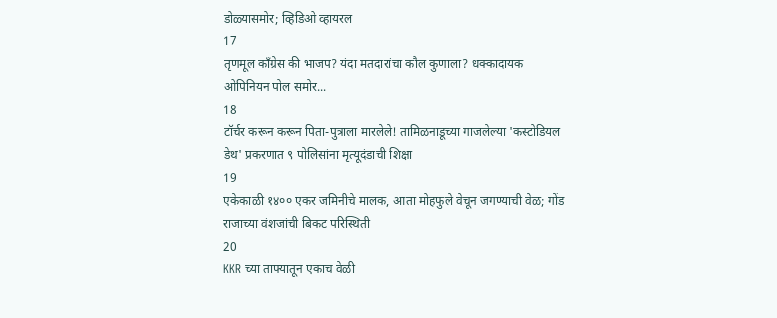डोळ्यासमोर; व्हिडिओ व्हायरल
17
तृणमूल काँग्रेस की भाजप? यंदा मतदारांचा कौल कुणाला? धक्कादायक ओपिनियन पोल समोर...
18
टॉर्चर करून करून पिता-पुत्राला मारलेले! तामिळनाडूच्या गाजलेल्या 'कस्टोडियल डेथ' प्रकरणात ९ पोलिसांना मृत्यूदंडाची शिक्षा
19
एकेकाळी १४०० एकर जमिनीचे मालक, आता मोहफुले वेचून जगण्याची वेळ; गोंड राजाच्या वंशजांची बिकट परिस्थिती
20
KKR च्या ताफ्यातून एकाच वेळी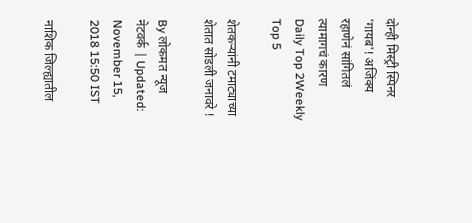दोन्ही मिस्ट्री स्पिनर 'गायब'! अजिंक्य रहाणेनं सांगितलं त्यामागचं कारण
Daily Top 2Weekly Top 5

शेतकऱ्यांनी टमाट्याच्या शेतात सोडली जनावरे !

By लोकमत न्यूज नेटवर्क | Updated: November 15, 2018 15:50 IST

नाशिक जिल्ह्यातील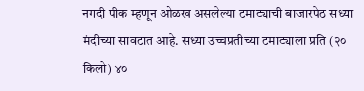नगदी पीक म्हणून ओळख असलेल्या टमाट्याची बाजारपेठ सध्या मंदीच्या सावटात आहे. सध्या उच्चप्रतीच्या टमाट्याला प्रति (२० किलो) ४०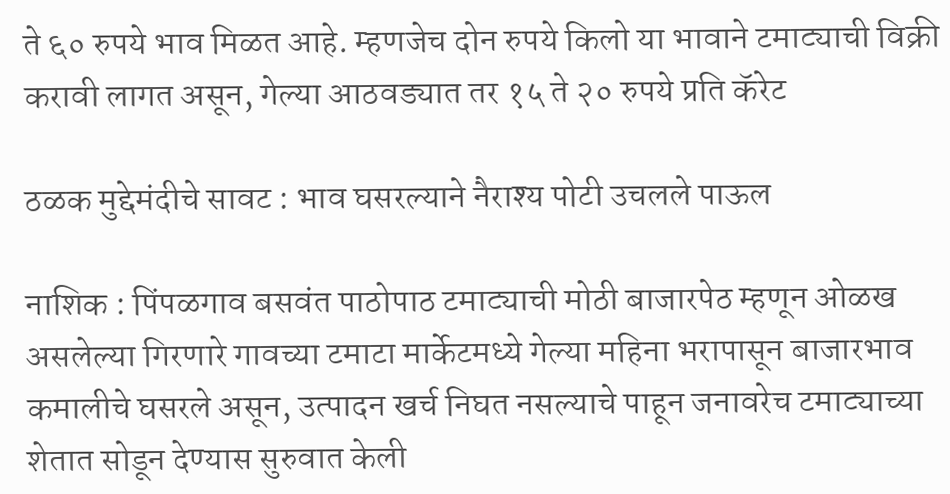ते ६० रुपये भाव मिळत आहे. म्हणजेच दोन रुपये किलो या भावाने टमाट्याची विक्री करावी लागत असून, गेल्या आठवड्यात तर १५ ते २० रुपये प्रति कॅरेट

ठळक मुद्देमंदीचे सावट : भाव घसरल्याने नैराश्य पोटी उचलले पाऊल

नाशिक : पिंपळगाव बसवंत पाठोपाठ टमाट्याची मोठी बाजारपेठ म्हणून ओळख असलेल्या गिरणारे गावच्या टमाटा मार्केटमध्ये गेल्या महिना भरापासून बाजारभाव कमालीचे घसरले असून, उत्पादन खर्च निघत नसल्याचे पाहून जनावरेच टमाट्याच्या शेतात सोडून देण्यास सुरुवात केली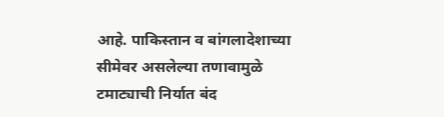आहे. पाकिस्तान व बांगलादेशाच्या सीमेवर असलेल्या तणावामुळे टमाट्याची निर्यात बंद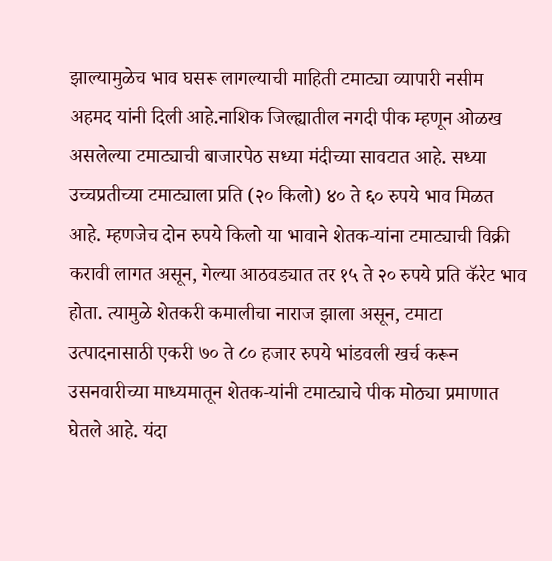झाल्यामुळेच भाव घसरू लागल्याची माहिती टमाट्या व्यापारी नसीम अहमद यांनी दिली आहे.नाशिक जिल्ह्यातील नगदी पीक म्हणून ओळख असलेल्या टमाट्याची बाजारपेठ सध्या मंदीच्या सावटात आहे. सध्या उच्चप्रतीच्या टमाट्याला प्रति (२० किलो) ४० ते ६० रुपये भाव मिळत आहे. म्हणजेच दोन रुपये किलो या भावाने शेतक-यांना टमाट्याची विक्री करावी लागत असून, गेल्या आठवड्यात तर १५ ते २० रुपये प्रति कॅरेट भाव होता. त्यामुळे शेतकरी कमालीचा नाराज झाला असून, टमाटा उत्पादनासाठी एकरी ७० ते ८० हजार रुपये भांडवली खर्च करून उसनवारीच्या माध्यमातून शेतक-यांनी टमाट्याचे पीक मोठ्या प्रमाणात घेतले आहे. यंदा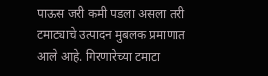पाऊस जरी कमी पडला असला तरी टमाट्याचे उत्पादन मुबलक प्रमाणात आले आहे. गिरणारेच्या टमाटा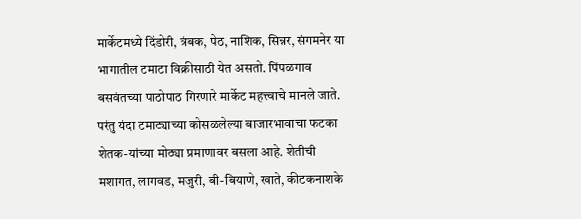मार्केटमध्ये दिंडोरी, त्रंबक, पेठ, नाशिक, सिन्नर, संगमनेर या भागातील टमाटा विक्रीसाठी येत असतो. पिंपळगाव बसवंतच्या पाठोपाठ गिरणारे मार्केट महत्त्वाचे मानले जाते. परंतु यंदा टमाट्याच्या कोसळलेल्या बाजारभावाचा फटका शेतक-यांच्या मोठ्या प्रमाणावर बसला आहे. शेतीची मशागत, लागवड, मजुरी, बी-बियाणे, खाते, कीटकनाशके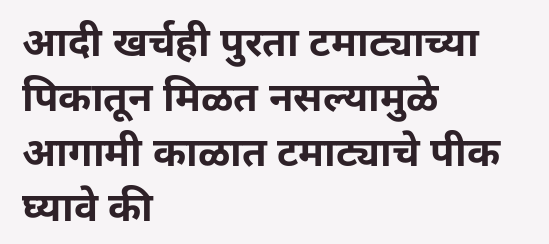आदी खर्चही पुरता टमाट्याच्या पिकातून मिळत नसल्यामुळे आगामी काळात टमाट्याचे पीक घ्यावे की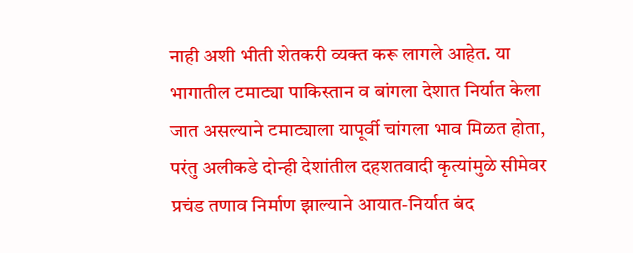नाही अशी भीती शेतकरी व्यक्त करू लागले आहेत. या भागातील टमाट्या पाकिस्तान व बांगला देशात निर्यात केला जात असल्याने टमाट्याला यापूर्वी चांगला भाव मिळत होता, परंतु अलीकडे दोन्ही देशांतील दहशतवादी कृत्यांमुळे सीमेवर प्रचंड तणाव निर्माण झाल्याने आयात-निर्यात बंद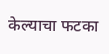केल्याचा फटका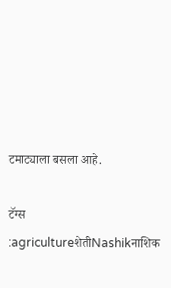टमाट्याला बसला आहे.

टॅग्स :agricultureशेतीNashikनाशिक